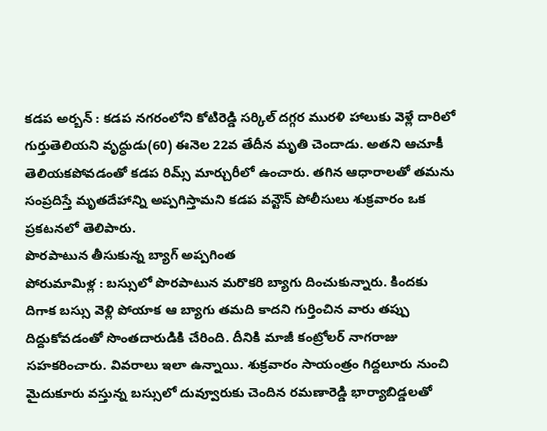కడప అర్బన్ : కడప నగరంలోని కోటిరెడ్డి సర్కిల్ దగ్గర మురళి హాలుకు వెళ్లే దారిలో గుర్తుతెలియని వృద్ధుడు(60) ఈనెల 22వ తేదీన మృతి చెందాడు. అతని ఆచూకీ తెలియకపోవడంతో కడప రిమ్స్ మార్చురీలో ఉంచారు. తగిన ఆధారాలతో తమను సంప్రదిస్తే మృతదేహాన్ని అప్పగిస్తామని కడప వన్టౌన్ పోలీసులు శుక్రవారం ఒక ప్రకటనలో తెలిపారు.
పొరపాటున తీసుకున్న బ్యాగ్ అప్పగింత
పోరుమామిళ్ల : బస్సులో పొరపాటున మరొకరి బ్యాగు దించుకున్నారు. కిందకు దిగాక బస్సు వెళ్లి పోయాక ఆ బ్యాగు తమది కాదని గుర్తించిన వారు తప్పు దిద్దుకోవడంతో సొంతదారుడికి చేరింది. దీనికి మాజీ కంట్రోలర్ నాగరాజు సహకరించారు. వివరాలు ఇలా ఉన్నాయి. శుక్రవారం సాయంత్రం గిద్దలూరు నుంచి మైదుకూరు వస్తున్న బస్సులో దువ్వూరుకు చెందిన రమణారెడ్డి భార్యాబిడ్డలతో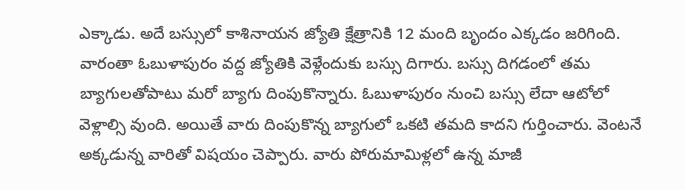ఎక్కాడు. అదే బస్సులో కాశినాయన జ్యోతి క్షేత్రానికి 12 మంది బృందం ఎక్కడం జరిగింది. వారంతా ఓబుళాపురం వద్ద జ్యోతికి వెళ్లేందుకు బస్సు దిగారు. బస్సు దిగడంలో తమ బ్యాగులతోపాటు మరో బ్యాగు దింపుకొన్నారు. ఓబుళాపురం నుంచి బస్సు లేదా ఆటోలో వెళ్లాల్సి వుంది. అయితే వారు దింపుకొన్న బ్యాగులో ఒకటి తమది కాదని గుర్తించారు. వెంటనే అక్కడున్న వారితో విషయం చెప్పారు. వారు పోరుమామిళ్లలో ఉన్న మాజీ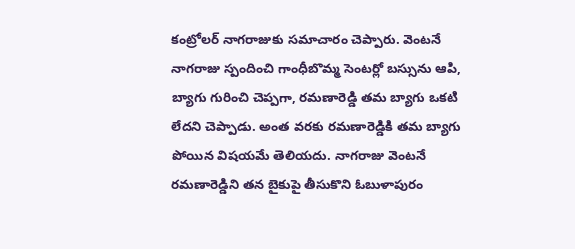కంట్రోలర్ నాగరాజుకు సమాచారం చెప్పారు. వెంటనే నాగరాజు స్పందించి గాంధీబొమ్మ సెంటర్లో బస్సును ఆపి, బ్యాగు గురించి చెప్పగా, రమణారెడ్డి తమ బ్యాగు ఒకటి లేదని చెప్పాడు. అంత వరకు రమణారెడ్డికి తమ బ్యాగు పోయిన విషయమే తెలియదు. నాగరాజు వెంటనే రమణారెడ్డిని తన బైకుపై తీసుకొని ఓబుళాపురం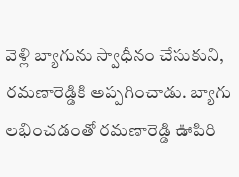వెళ్లి బ్యాగును స్వాధీనం చేసుకుని, రమణారెడ్డికి అప్పగించాడు. బ్యాగు లభించడంతో రమణారెడ్డి ఊపిరి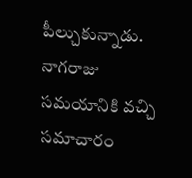పీల్చుకున్నాడు. నాగరాజు సమయానికి వచ్చి సమాచారం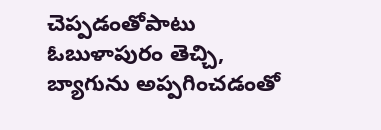చెప్పడంతోపాటు ఓబుళాపురం తెచ్చి, బ్యాగును అప్పగించడంతో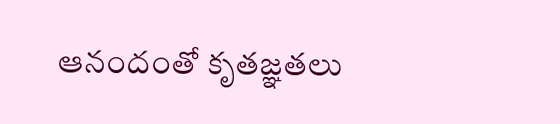ఆనందంతో కృతజ్ఞతలు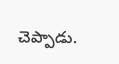చెప్పాడు.